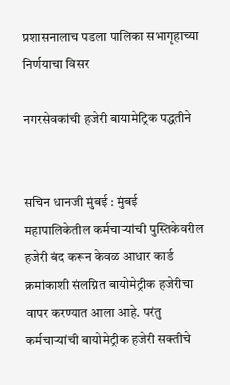प्रशासनालाच पडला पालिका सभागृहाच्या निर्णयाचा विसर

नगरसेवकांची हजेरी बायामेट्रिक पद्धतीने


सचिन धानजी मुंबई : मुंबई महापालिकेतील कर्मचाऱ्यांची पुस्तिकेवरील हजेरी बंद करून केवळ आधार कार्ड क्रमांकाशी संलग्नित बायोमेट्रीक हजेरीचा वापर करण्यात आला आहे. परंतु कर्मचाऱ्यांची बायोमेट्रीक हजेरी सक्तीचे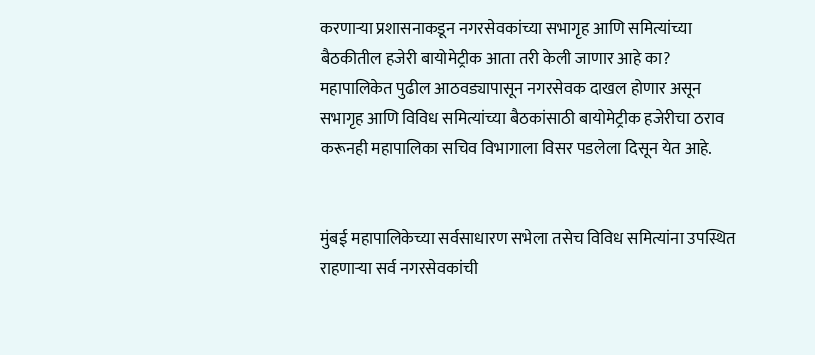करणाऱ्या प्रशासनाकडून नगरसेवकांच्या सभागृह आणि समित्यांच्या बैठकीतील हजेरी बायोमेट्रीक आता तरी केली जाणार आहे का? महापालिकेत पुढील आठवड्यापासून नगरसेवक दाखल होणार असून सभागृह आणि विविध समित्यांच्या बैठकांसाठी बायोमेट्रीक हजेरीचा ठराव करूनही महापालिका सचिव विभागाला विसर पडलेला दिसून येत आहे.


मुंबई महापालिकेच्या सर्वसाधारण सभेला तसेच विविध समित्यांना उपस्थित राहणाऱ्या सर्व नगरसेवकांची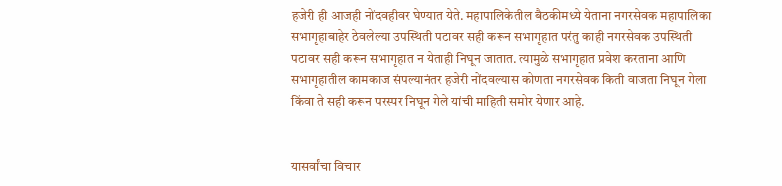हजेरी ही आजही नोंदवहीवर घेण्यात येते. महापालिकेतील बैठकीमध्ये येताना नगरसेवक महापालिका सभागृहाबाहेर ठेवलेल्या उपस्थिती पटावर सही करून सभागृहात परंतु काही नगरसेवक उपस्थिती पटावर सही करून सभागृहात न येताही निघून जातात. त्यामुळे सभागृहात प्रवेश करताना आणि सभागृहातील कामकाज संपल्यानंतर हजेरी नोंदवल्यास कोणता नगरसेवक किती वाजता निघून गेला किंवा ते सही करून परस्पर निघून गेले यांची माहिती समोर येणार आहे.


यासर्वांचा विचार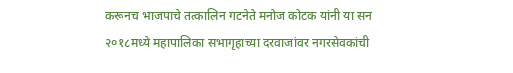करूनच भाजपाचे तत्कालिन गटनेते मनोज कोटक यांनी या सन २०१८मध्ये महापालिका सभागृहाच्या दरवाजांवर नगरसेवकांची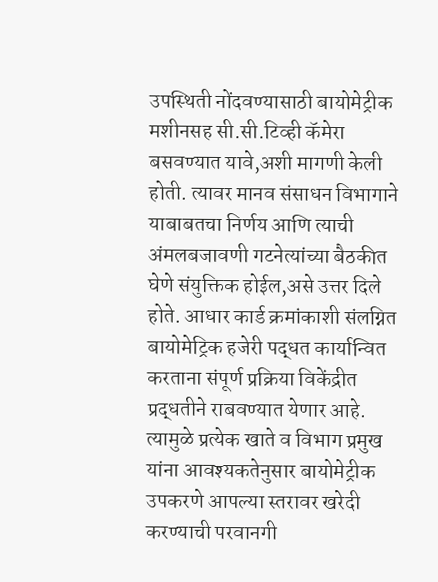उपस्थिती नोंदवण्यासाठी बायोमेट्रीक मशीनसह सी.सी.टिव्ही कॅमेरा बसवण्यात यावे,अशी मागणी केली होती. त्यावर मानव संसाधन विभागाने याबाबतचा निर्णय आणि त्याची अंमलबजावणी गटनेत्यांच्या बैठकीत घेणे संयुक्तिक होईल,असे उत्तर दिले होते. आधार कार्ड क्रमांकाशी संलग्नित बायोमेट्रिक हजेरी पद्धत कार्यान्वित करताना संपूर्ण प्रक्रिया विकेंद्रीत प्रद्धतीने राबवण्यात येणार आहे. त्यामुळे प्रत्येक खाते व विभाग प्रमुख यांना आवश्यकतेनुसार बायोमेट्रीक उपकरणे आपल्या स्तरावर खरेदी करण्याची परवानगी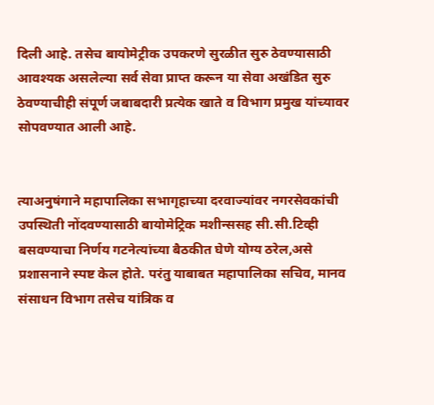दिली आहे. तसेच बायोमेट्रीक उपकरणे सुरळीत सुरु ठेवण्यासाठी आवश्यक असलेल्या सर्व सेवा प्राप्त करून या सेवा अखंडित सुरु ठेवण्याचीही संपूर्ण जबाबदारी प्रत्येक खाते व विभाग प्रमुख यांच्यावर सोपवण्यात आली आहे.


त्याअनुषंगाने महापालिका सभागृहाच्या दरवाज्यांवर नगरसेवकांची उपस्थिती नोंदवण्यासाठी बायोमेट्रिक मशीन्ससह सी.सी.टिव्ही बसवण्याचा निर्णय गटनेत्यांच्या बैठकीत घेणे योग्य ठरेल,असे प्रशासनाने स्पष्ट केल होते. परंतु याबाबत महापालिका सचिव, मानव संसाधन विभाग तसेच यांत्रिक व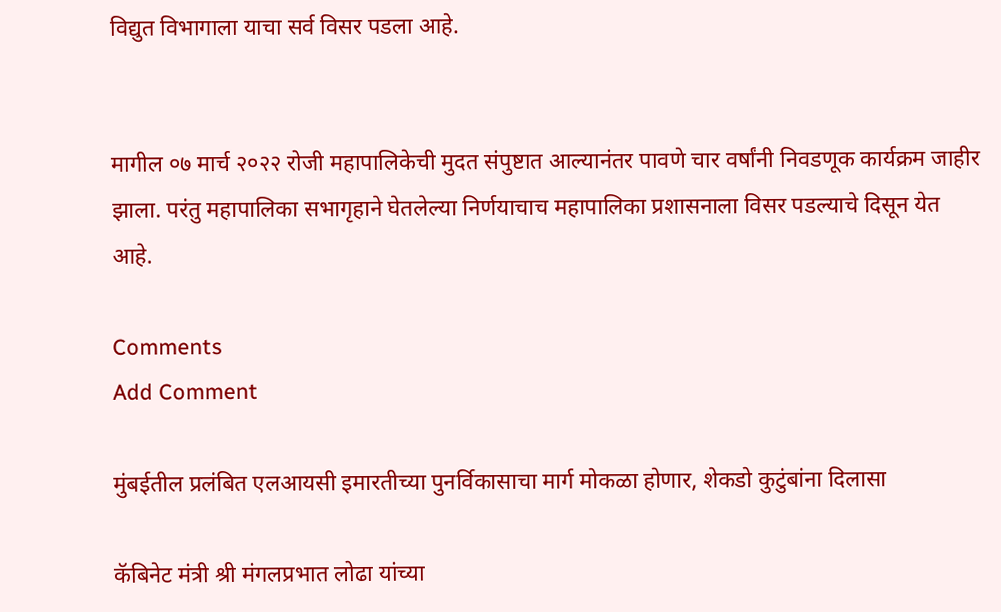विद्युत विभागाला याचा सर्व विसर पडला आहे.


मागील ०७ मार्च २०२२ रोजी महापालिकेची मुदत संपुष्टात आल्यानंतर पावणे चार वर्षांनी निवडणूक कार्यक्रम जाहीर झाला. परंतु महापालिका सभागृहाने घेतलेल्या निर्णयाचाच महापालिका प्रशासनाला विसर पडल्याचे दिसून येत आहे.

Comments
Add Comment

मुंबईतील प्रलंबित एलआयसी इमारतीच्या पुनर्विकासाचा मार्ग मोकळा होणार, शेकडो कुटुंबांना दिलासा

कॅबिनेट मंत्री श्री मंगलप्रभात लोढा यांच्या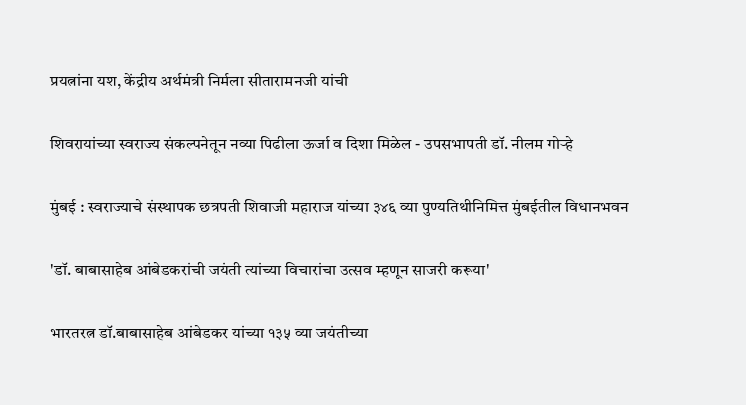प्रयत्नांना यश, केंद्रीय अर्थमंत्री निर्मला सीतारामनजी यांची

शिवरायांच्या स्वराज्य संकल्पनेतून नव्या पिढीला ऊर्जा व दिशा मिळेल - उपसभापती डॉ. नीलम गोऱ्हे

मुंबई : स्वराज्याचे संस्थापक छत्रपती शिवाजी महाराज यांच्या ३४६ व्या पुण्यतिथीनिमित्त मुंबईतील विधानभवन

'डॉ. बाबासाहेब आंबेडकरांची जयंती त्यांच्या विचारांचा उत्सव म्हणून साजरी करूया'

भारतरत्न डॉ.बाबासाहेब आंबेडकर यांच्या १३५ व्या जयंतीच्या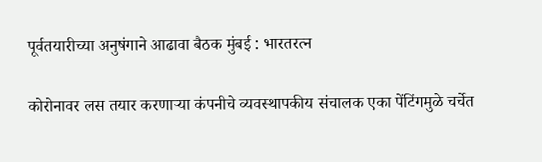पूर्वतयारीच्या अनुषंगाने आढावा बैठक मुंबई : भारतरत्न

कोरोनावर लस तयार करणाऱ्या कंपनीचे व्यवस्थापकीय संचालक एका पेंटिंगमुळे चर्चेत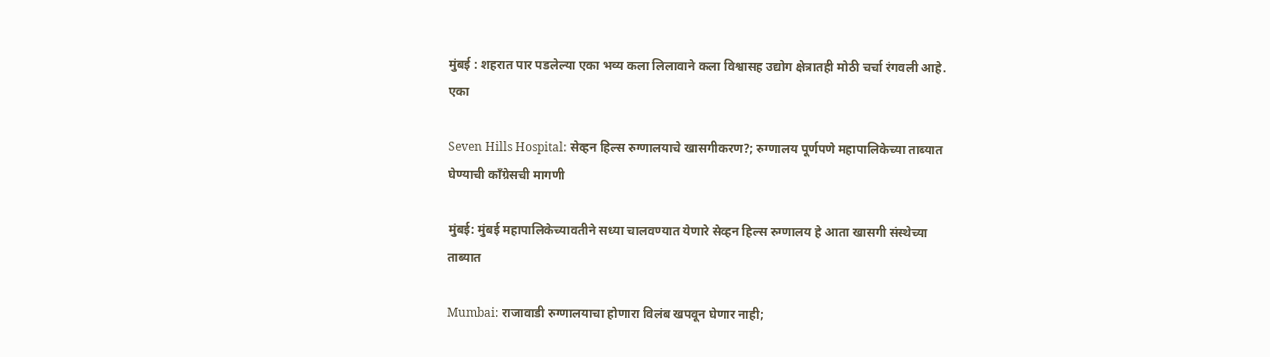मुंबई : शहरात पार पडलेल्या एका भव्य कला लिलावाने कला विश्वासह उद्योग क्षेत्रातही मोठी चर्चा रंगवली आहे. एका

Seven Hills Hospital: सेव्हन हिल्स रुग्णालयाचे खासगीकरण?; रुग्णालय पूर्णपणे महापालिकेच्या ताब्यात घेण्याची काँग्रेसची मागणी

मुंबई: मुंबई महापालिकेच्यावतीने सध्या चालवण्यात येणारे सेव्हन हिल्स रुग्णालय हे आता खासगी संस्थेच्या ताब्यात

Mumbai: राजावाडी रुग्णालयाचा होणारा विलंब खपवून घेणार नाही;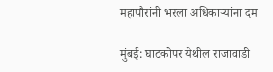महापौरांनी भरला अधिकाऱ्यांना दम

मुंबई: घाटकोपर येथील राजावाडी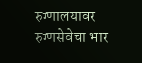रुग्णालयावर रुग्णसेवेचा भार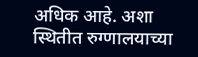अधिक आहे. अशा स्थितीत रुग्णालयाच्या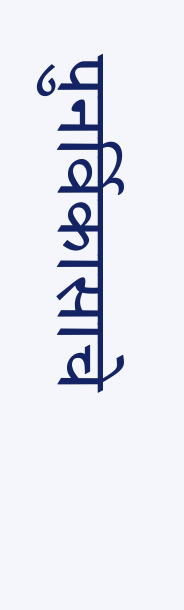पुनर्विकासाचे